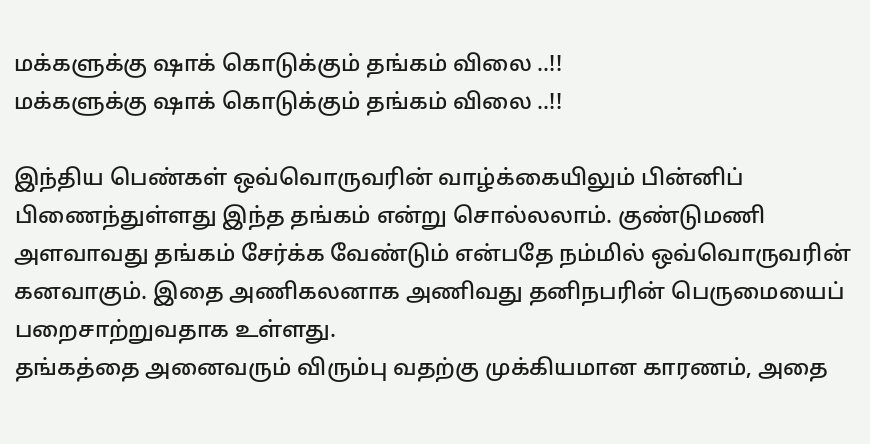மக்களுக்கு ஷாக் கொடுக்கும் தங்கம் விலை ..!!
மக்களுக்கு ஷாக் கொடுக்கும் தங்கம் விலை ..!!

இந்திய பெண்கள் ஒவ்வொருவரின் வாழ்க்கையிலும் பின்னிப் பிணைந்துள்ளது இந்த தங்கம் என்று சொல்லலாம். குண்டுமணி அளவாவது தங்கம் சேர்க்க வேண்டும் என்பதே நம்மில் ஒவ்வொருவரின் கனவாகும். இதை அணிகலனாக அணிவது தனிநபரின் பெருமையைப் பறைசாற்றுவதாக உள்ளது.
தங்கத்தை அனைவரும் விரும்பு வதற்கு முக்கியமான காரணம், அதை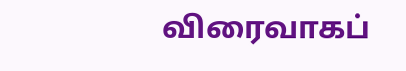விரைவாகப்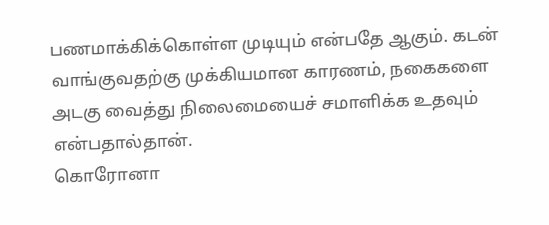பணமாக்கிக்கொள்ள முடியும் என்பதே ஆகும். கடன் வாங்குவதற்கு முக்கியமான காரணம், நகைகளை அடகு வைத்து நிலைமையைச் சமாளிக்க உதவும் என்பதால்தான்.
கொரோனா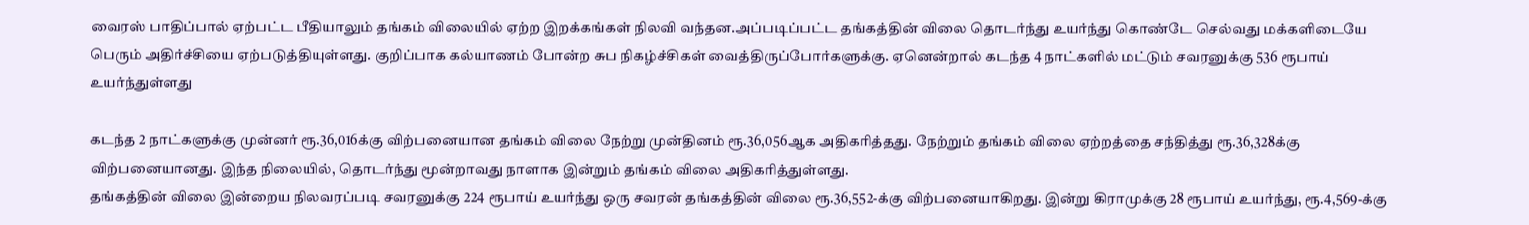வைரஸ் பாதிப்பால் ஏற்பட்ட பீதியாலும் தங்கம் விலையில் ஏற்ற இறக்கங்கள் நிலவி வந்தன.அப்படிப்பட்ட தங்கத்தின் விலை தொடர்ந்து உயர்ந்து கொண்டே செல்வது மக்களிடையே பெரும் அதிர்ச்சியை ஏற்படுத்தியுள்ளது. குறிப்பாக கல்யாணம் போன்ற சுப நிகழ்ச்சிகள் வைத்திருப்போர்களுக்கு. ஏனென்றால் கடந்த 4 நாட்களில் மட்டும் சவரனுக்கு 536 ரூபாய் உயர்ந்துள்ளது

கடந்த 2 நாட்களுக்கு முன்னர் ரூ.36,016க்கு விற்பனையான தங்கம் விலை நேற்று முன்தினம் ரூ.36,056ஆக அதிகரித்தது. நேற்றும் தங்கம் விலை ஏற்றத்தை சந்தித்து ரூ.36,328க்கு விற்பனையானது. இந்த நிலையில், தொடர்ந்து மூன்றாவது நாளாக இன்றும் தங்கம் விலை அதிகரித்துள்ளது.
தங்கத்தின் விலை இன்றைய நிலவரப்படி சவரனுக்கு 224 ரூபாய் உயர்ந்து ஒரு சவரன் தங்கத்தின் விலை ரூ.36,552-க்கு விற்பனையாகிறது. இன்று கிராமுக்கு 28 ரூபாய் உயர்ந்து, ரூ.4,569-க்கு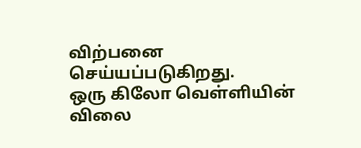விற்பனை செய்யப்படுகிறது.
ஒரு கிலோ வெள்ளியின் விலை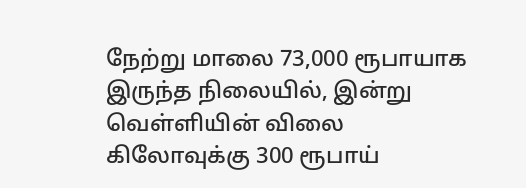நேற்று மாலை 73,000 ரூபாயாக இருந்த நிலையில், இன்று வெள்ளியின் விலை கிலோவுக்கு 300 ரூபாய்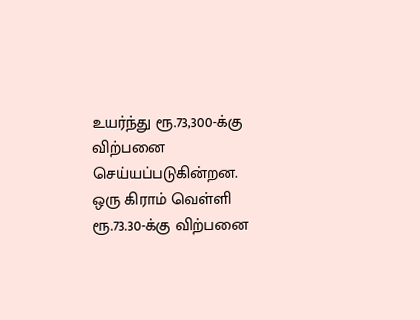உயர்ந்து ரூ.73,300-க்கு விற்பனை செய்யப்படுகின்றன. ஒரு கிராம் வெள்ளி ரூ.73.30-க்கு விற்பனை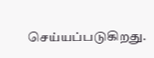செய்யப்படுகிறது.